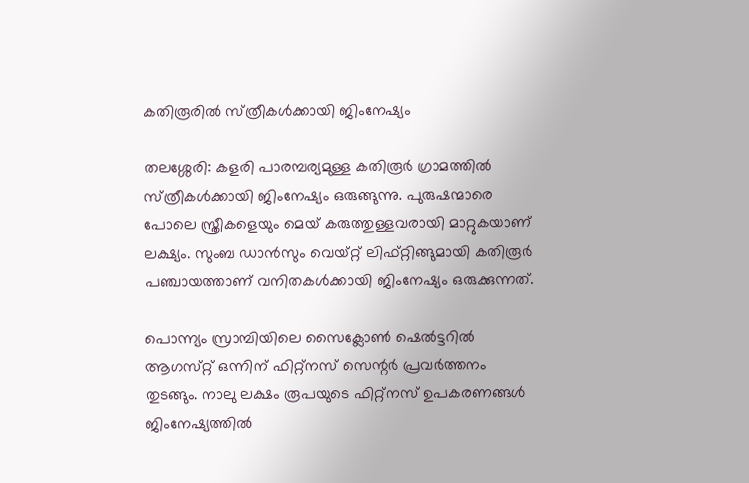കതിരൂരിൽ സ്‌ത്രീകൾക്കായി ജിംനേഷ്യം

തലശ്ശേരി: കളരി പാരമ്പര്യമുള്ള കതിരൂർ ഗ്രാമത്തിൽ സ്‌ത്രീകൾക്കായി ജിംനേഷ്യം ഒരുങ്ങുന്നു. പുരുഷന്മാരെ പോലെ സ്ത്രീകളെയും മെയ് കരുത്തുള്ളവരായി മാറ്റുകയാണ് ലക്ഷ്യം. സുംബ ഡാൻസും വെയ്‌റ്റ്‌ ലിഫ്‌റ്റിങ്ങുമായി കതിരൂർ പഞ്ചായത്താണ് വനിതകൾക്കായി ജിംനേഷ്യം ഒരുക്കുന്നത്.

പൊന്ന്യം സ്രാമ്പിയിലെ സൈക്ലോൺ ഷെൽട്ടറിൽ ആഗസ്‌റ്റ് ഒന്നിന്‌ ഫിറ്റ്‌നസ്‌ സെന്റർ പ്രവർത്തനം തുടങ്ങും. നാലു ലക്ഷം രൂപയുടെ ഫിറ്റ്നസ്‌ ഉപകരണങ്ങൾ ജിംനേഷ്യത്തിൽ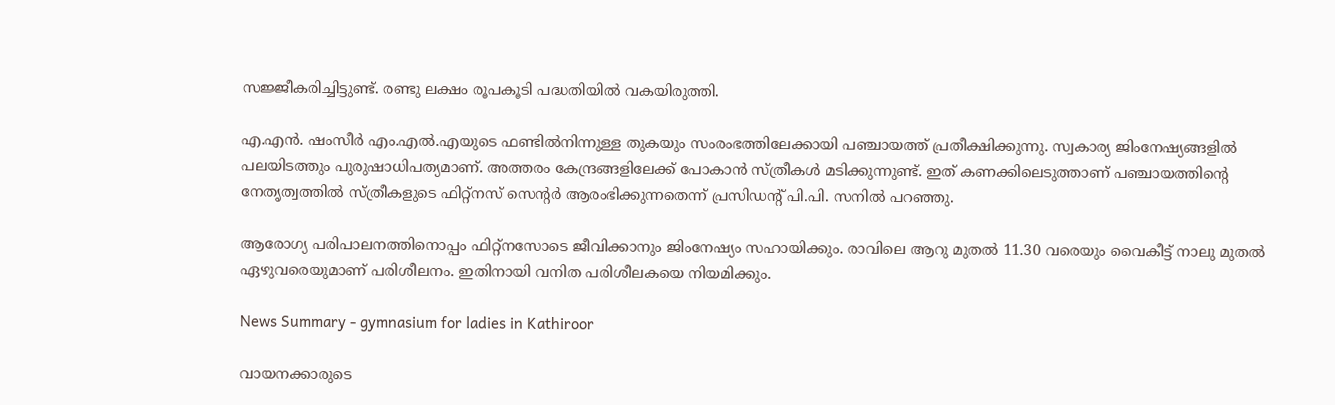സജ്ജീകരിച്ചിട്ടുണ്ട്‌. രണ്ടു ലക്ഷം രൂപകൂടി പദ്ധതിയിൽ വകയിരുത്തി.

എ.എൻ. ഷംസീർ എം.എൽ.എയുടെ ഫണ്ടിൽനിന്നുള്ള തുകയും സംരംഭത്തിലേക്കായി പഞ്ചായത്ത് പ്രതീക്ഷിക്കുന്നു. സ്വകാര്യ ജിംനേഷ്യങ്ങളിൽ പലയിടത്തും പുരുഷാധിപത്യമാണ്‌. അത്തരം കേന്ദ്രങ്ങളിലേക്ക്‌ പോകാൻ സ്‌ത്രീകൾ മടിക്കുന്നുണ്ട്‌. ഇത്‌ കണക്കിലെടുത്താണ്‌ പഞ്ചായത്തിന്റെ നേതൃത്വത്തിൽ സ്‌ത്രീകളുടെ ഫിറ്റ്‌നസ്‌ സെന്റർ ആരംഭിക്കുന്നതെന്ന്‌ പ്രസിഡന്റ്‌ പി.പി. സനിൽ പറഞ്ഞു.

ആരോഗ്യ പരിപാലനത്തിനൊപ്പം ഫിറ്റ്‌നസോടെ ജീവിക്കാനും ജിംനേഷ്യം സഹായിക്കും. രാവിലെ ആറു മുതൽ 11.30 വരെയും വൈകീട്ട്‌ നാലു മുതൽ ഏഴുവരെയുമാണ്‌ പരിശീലനം. ഇതിനായി വനിത പരിശീലകയെ നിയമിക്കും.

News Summary - gymnasium for ladies in Kathiroor

വായനക്കാരുടെ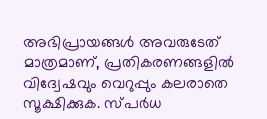അഭിപ്രായങ്ങള്‍ അവരുടേത് മാത്രമാണ്, പ്രതികരണങ്ങളിൽ വിദ്വേഷവും വെറുപ്പും കലരാതെ സൂക്ഷിക്കുക. സ്പർധ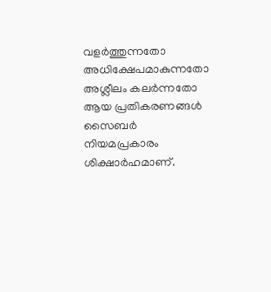വളർത്തുന്നതോ അധിക്ഷേപമാകുന്നതോ അശ്ലീലം കലർന്നതോ ആയ പ്രതികരണങ്ങൾ സൈബർ നിയമപ്രകാരം ശിക്ഷാർഹമാണ്.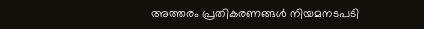അത്തരം പ്രതികരണങ്ങൾ നിയമനടപടി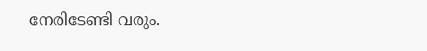നേരിടേണ്ടി വരും.